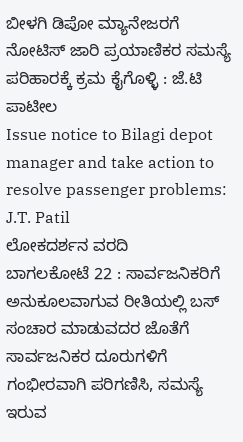ಬೀಳಗಿ ಡಿಪೋ ಮ್ಯಾನೇಜರಗೆ ನೋಟಿಸ್ ಜಾರಿ ಪ್ರಯಾಣಿಕರ ಸಮಸ್ಯೆ ಪರಿಹಾರಕ್ಕೆ ಕ್ರಮ ಕೈಗೊಳ್ಳಿ : ಜೆ.ಟಿ ಪಾಟೀಲ
Issue notice to Bilagi depot manager and take action to resolve passenger problems: J.T. Patil
ಲೋಕದರ್ಶನ ವರದಿ
ಬಾಗಲಕೋಟೆ 22 : ಸಾರ್ವಜನಿಕರಿಗೆ ಅನುಕೂಲವಾಗುವ ರೀತಿಯಲ್ಲಿ ಬಸ್ ಸಂಚಾರ ಮಾಡುವದರ ಜೊತೆಗೆ ಸಾರ್ವಜನಿಕರ ದೂರುಗಳಿಗೆ ಗಂಭೀರವಾಗಿ ಪರಿಗಣಿಸಿ, ಸಮಸ್ಯೆ ಇರುವ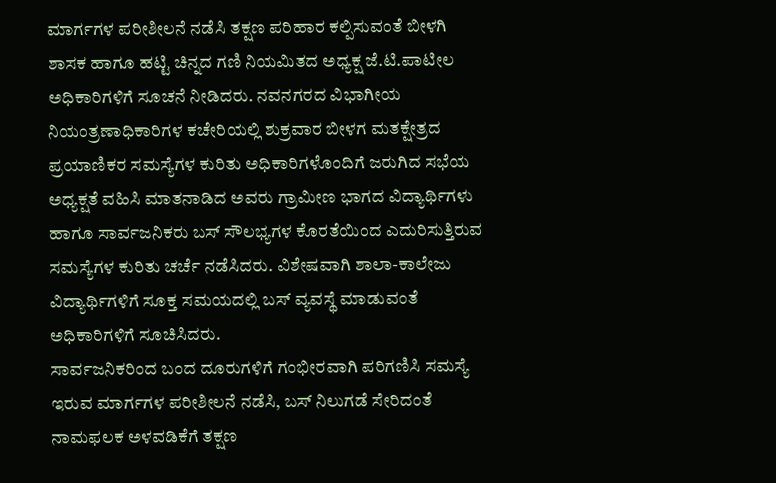ಮಾರ್ಗಗಳ ಪರೀಶೀಲನೆ ನಡೆಸಿ ತಕ್ಷಣ ಪರಿಹಾರ ಕಲ್ಪಿಸುವಂತೆ ಬೀಳಗಿ ಶಾಸಕ ಹಾಗೂ ಹಟ್ಟಿ ಚಿನ್ನದ ಗಣಿ ನಿಯಮಿತದ ಅಧ್ಯಕ್ಷ ಜೆ.ಟಿ.ಪಾಟೀಲ ಅಧಿಕಾರಿಗಳಿಗೆ ಸೂಚನೆ ನೀಡಿದರು. ನವನಗರದ ವಿಭಾಗೀಯ ನಿಯಂತ್ರಣಾಧಿಕಾರಿಗಳ ಕಚೇರಿಯಲ್ಲಿ ಶುಕ್ರವಾರ ಬೀಳಗ ಮತಕ್ಷೇತ್ರದ ಪ್ರಯಾಣಿಕರ ಸಮಸ್ಯೆಗಳ ಕುರಿತು ಅಧಿಕಾರಿಗಳೊಂದಿಗೆ ಜರುಗಿದ ಸಭೆಯ ಅಧ್ಯಕ್ಷತೆ ವಹಿಸಿ ಮಾತನಾಡಿದ ಅವರು ಗ್ರಾಮೀಣ ಭಾಗದ ವಿದ್ಯಾರ್ಥಿಗಳು ಹಾಗೂ ಸಾರ್ವಜನಿಕರು ಬಸ್ ಸೌಲಭ್ಯಗಳ ಕೊರತೆಯಿಂದ ಎದುರಿಸುತ್ತಿರುವ ಸಮಸ್ಯೆಗಳ ಕುರಿತು ಚರ್ಚೆ ನಡೆಸಿದರು. ವಿಶೇಷವಾಗಿ ಶಾಲಾ-ಕಾಲೇಜು ವಿದ್ಯಾರ್ಥಿಗಳಿಗೆ ಸೂಕ್ತ ಸಮಯದಲ್ಲಿ ಬಸ್ ವ್ಯವಸ್ಥೆ ಮಾಡುವಂತೆ ಅಧಿಕಾರಿಗಳಿಗೆ ಸೂಚಿಸಿದರು.
ಸಾರ್ವಜನಿಕರಿಂದ ಬಂದ ದೂರುಗಳಿಗೆ ಗಂಭೀರವಾಗಿ ಪರಿಗಣಿಸಿ ಸಮಸ್ಯೆ ಇರುವ ಮಾರ್ಗಗಳ ಪರೀಶೀಲನೆ ನಡೆಸಿ, ಬಸ್ ನಿಲುಗಡೆ ಸೇರಿದಂತೆ ನಾಮಫಲಕ ಅಳವಡಿಕೆಗೆ ತಕ್ಷಣ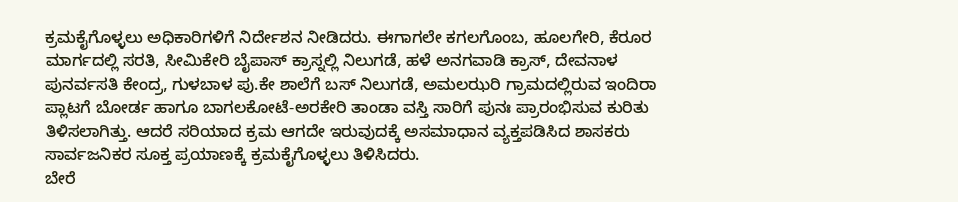ಕ್ರಮಕೈಗೊಳ್ಳಲು ಅಧಿಕಾರಿಗಳಿಗೆ ನಿರ್ದೇಶನ ನೀಡಿದರು. ಈಗಾಗಲೇ ಕಗಲಗೊಂಬ, ಹೂಲಗೇರಿ, ಕೆರೂರ ಮಾರ್ಗದಲ್ಲಿ ಸರತಿ, ಸೀಮಿಕೇರಿ ಬೈಪಾಸ್ ಕ್ರಾಸ್ನಲ್ಲಿ ನಿಲುಗಡೆ, ಹಳೆ ಅನಗವಾಡಿ ಕ್ರಾಸ್, ದೇವನಾಳ ಪುನರ್ವಸತಿ ಕೇಂದ್ರ, ಗುಳಬಾಳ ಪು.ಕೇ ಶಾಲೆಗೆ ಬಸ್ ನಿಲುಗಡೆ, ಅಮಲಝರಿ ಗ್ರಾಮದಲ್ಲಿರುವ ಇಂದಿರಾ ಪ್ಲಾಟಗೆ ಬೋರ್ಡ ಹಾಗೂ ಬಾಗಲಕೋಟೆ-ಅರಕೇರಿ ತಾಂಡಾ ವಸ್ತಿ ಸಾರಿಗೆ ಪುನಃ ಪ್ರಾರಂಭಿಸುವ ಕುರಿತು ತಿಳಿಸಲಾಗಿತ್ತು. ಆದರೆ ಸರಿಯಾದ ಕ್ರಮ ಆಗದೇ ಇರುವುದಕ್ಕೆ ಅಸಮಾಧಾನ ವ್ಯಕ್ತಪಡಿಸಿದ ಶಾಸಕರು ಸಾರ್ವಜನಿಕರ ಸೂಕ್ತ ಪ್ರಯಾಣಕ್ಕೆ ಕ್ರಮಕೈಗೊಳ್ಳಲು ತಿಳಿಸಿದರು.
ಬೇರೆ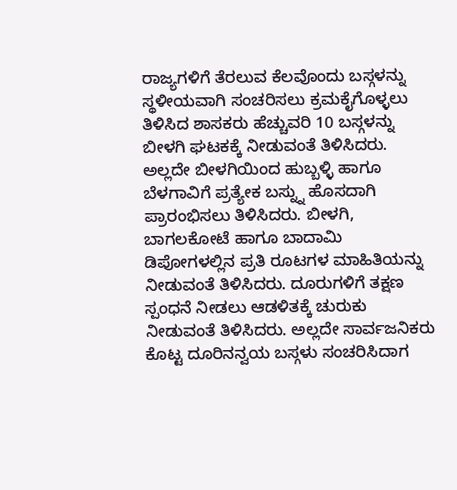ರಾಜ್ಯಗಳಿಗೆ ತೆರಲುವ ಕೆಲವೊಂದು ಬಸ್ಗಳನ್ನು ಸ್ಥಳೀಯವಾಗಿ ಸಂಚರಿಸಲು ಕ್ರಮಕೈಗೊಳ್ಳಲು ತಿಳಿಸಿದ ಶಾಸಕರು ಹೆಚ್ಚುವರಿ 10 ಬಸ್ಗಳನ್ನು ಬೀಳಗಿ ಘಟಕಕ್ಕೆ ನೀಡುವಂತೆ ತಿಳಿಸಿದರು. ಅಲ್ಲದೇ ಬೀಳಗಿಯಿಂದ ಹುಬ್ಬಳ್ಳಿ ಹಾಗೂ ಬೆಳಗಾವಿಗೆ ಪ್ರತ್ಯೇಕ ಬಸ್ನ್ನು ಹೊಸದಾಗಿ ಪ್ರಾರಂಭಿಸಲು ತಿಳಿಸಿದರು. ಬೀಳಗಿ, ಬಾಗಲಕೋಟೆ ಹಾಗೂ ಬಾದಾಮಿ ಡಿಪೋಗಳಲ್ಲಿನ ಪ್ರತಿ ರೂಟಗಳ ಮಾಹಿತಿಯನ್ನು ನೀಡುವಂತೆ ತಿಳಿಸಿದರು. ದೂರುಗಳಿಗೆ ತಕ್ಷಣ ಸ್ಪಂಧನೆ ನೀಡಲು ಆಡಳಿತಕ್ಕೆ ಚುರುಕು ನೀಡುವಂತೆ ತಿಳಿಸಿದರು. ಅಲ್ಲದೇ ಸಾರ್ವಜನಿಕರು ಕೊಟ್ಟ ದೂರಿನನ್ವಯ ಬಸ್ಗಳು ಸಂಚರಿಸಿದಾಗ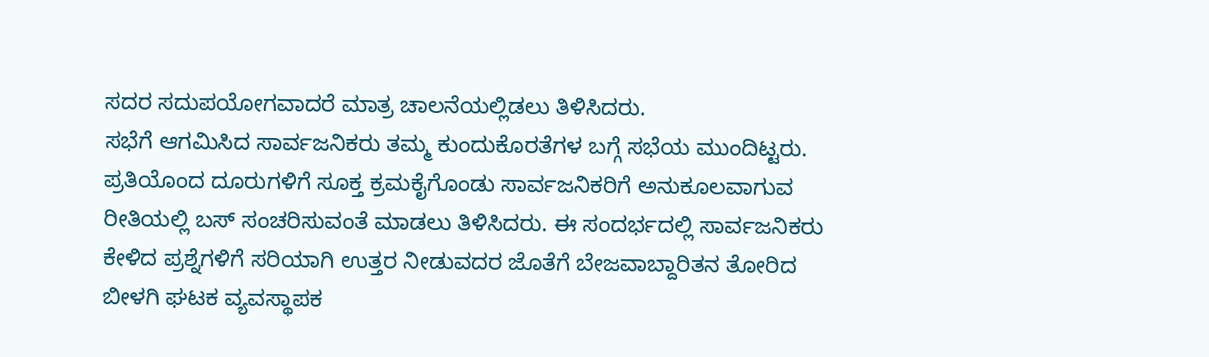ಸದರ ಸದುಪಯೋಗವಾದರೆ ಮಾತ್ರ ಚಾಲನೆಯಲ್ಲಿಡಲು ತಿಳಿಸಿದರು.
ಸಭೆಗೆ ಆಗಮಿಸಿದ ಸಾರ್ವಜನಿಕರು ತಮ್ಮ ಕುಂದುಕೊರತೆಗಳ ಬಗ್ಗೆ ಸಭೆಯ ಮುಂದಿಟ್ಟರು. ಪ್ರತಿಯೊಂದ ದೂರುಗಳಿಗೆ ಸೂಕ್ತ ಕ್ರಮಕೈಗೊಂಡು ಸಾರ್ವಜನಿಕರಿಗೆ ಅನುಕೂಲವಾಗುವ ರೀತಿಯಲ್ಲಿ ಬಸ್ ಸಂಚರಿಸುವಂತೆ ಮಾಡಲು ತಿಳಿಸಿದರು. ಈ ಸಂದರ್ಭದಲ್ಲಿ ಸಾರ್ವಜನಿಕರು ಕೇಳಿದ ಪ್ರಶ್ನೆಗಳಿಗೆ ಸರಿಯಾಗಿ ಉತ್ತರ ನೀಡುವದರ ಜೊತೆಗೆ ಬೇಜವಾಬ್ದಾರಿತನ ತೋರಿದ ಬೀಳಗಿ ಘಟಕ ವ್ಯವಸ್ಥಾಪಕ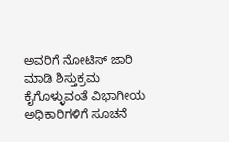ಅವರಿಗೆ ನೋಟಿಸ್ ಜಾರಿ ಮಾಡಿ ಶಿಸ್ತುಕ್ರಮ ಕೈಗೊಳ್ಳುವಂತೆ ವಿಭಾಗೀಯ ಅಧಿಕಾರಿಗಳಿಗೆ ಸೂಚನೆ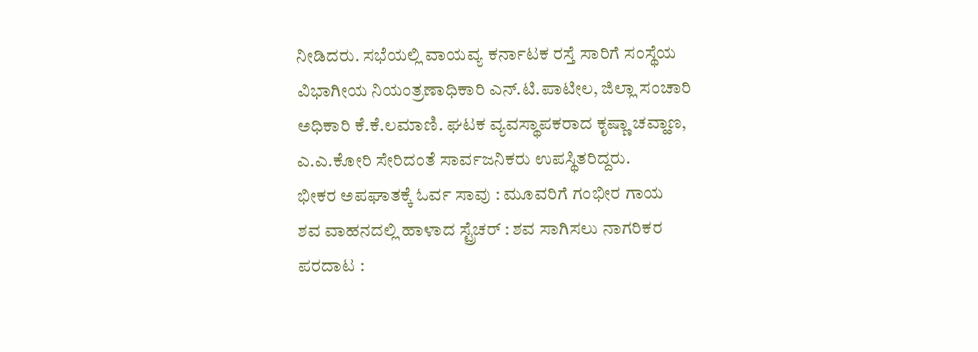ನೀಡಿದರು. ಸಭೆಯಲ್ಲಿ ವಾಯವ್ಯ ಕರ್ನಾಟಕ ರಸ್ತೆ ಸಾರಿಗೆ ಸಂಸ್ಥೆಯ ವಿಭಾಗೀಯ ನಿಯಂತ್ರಣಾಧಿಕಾರಿ ಎನ್.ಟಿ.ಪಾಟೀಲ, ಜಿಲ್ಲಾ ಸಂಚಾರಿ ಅಧಿಕಾರಿ ಕೆ.ಕೆ.ಲಮಾಣಿ. ಘಟಕ ವ್ಯವಸ್ಥಾಪಕರಾದ ಕೃಷ್ಣಾ ಚವ್ಹಾಣ, ಎ.ಎ.ಕೋರಿ ಸೇರಿದಂತೆ ಸಾರ್ವಜನಿಕರು ಉಪಸ್ಥಿತರಿದ್ದರು.
ಭೀಕರ ಅಪಘಾತಕ್ಕೆ ಓರ್ವ ಸಾವು : ಮೂವರಿಗೆ ಗಂಭೀರ ಗಾಯ
ಶವ ವಾಹನದಲ್ಲಿ ಹಾಳಾದ ಸ್ಟ್ರೆಚರ್ : ಶವ ಸಾಗಿಸಲು ನಾಗರಿಕರ ಪರದಾಟ :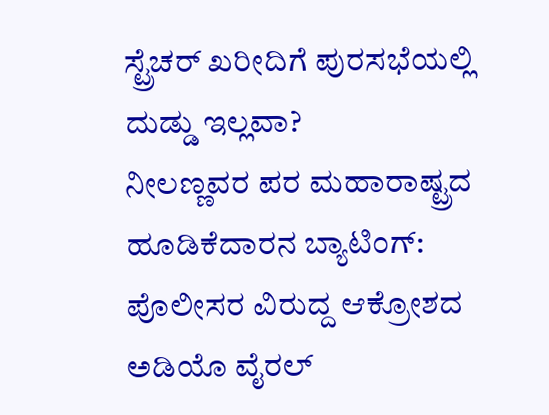ಸ್ಟ್ರೆಚರ್ ಖರೀದಿಗೆ ಪುರಸಭೆಯಲ್ಲಿ ದುಡ್ಡು ಇಲ್ಲವಾ?
ನೀಲಣ್ಣವರ ಪರ ಮಹಾರಾಷ್ಟ್ರದ ಹೂಡಿಕೆದಾರನ ಬ್ಯಾಟಿಂಗ್: ಪೊಲೀಸರ ವಿರುದ್ದ ಆಕ್ರೋಶದ ಅಡಿಯೊ ವೈರಲ್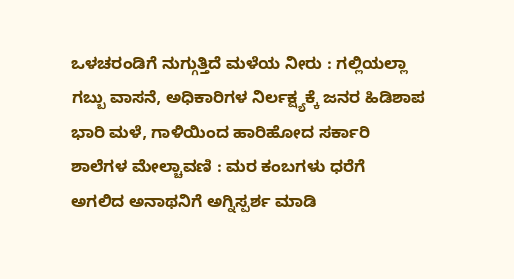ಒಳಚರಂಡಿಗೆ ನುಗ್ಗುತ್ತಿದೆ ಮಳೆಯ ನೀರು : ಗಲ್ಲಿಯಲ್ಲಾ ಗಬ್ಬು ವಾಸನೆ, ಅಧಿಕಾರಿಗಳ ನಿರ್ಲಕ್ಷ್ಯಕ್ಕೆ ಜನರ ಹಿಡಿಶಾಪ
ಭಾರಿ ಮಳೆ, ಗಾಳಿಯಿಂದ ಹಾರಿಹೋದ ಸರ್ಕಾರಿ ಶಾಲೆಗಳ ಮೇಲ್ಚಾವಣಿ : ಮರ ಕಂಬಗಳು ಧರೆಗೆ
ಅಗಲಿದ ಅನಾಥನಿಗೆ ಅಗ್ನಿಸ್ಪರ್ಶ ಮಾಡಿ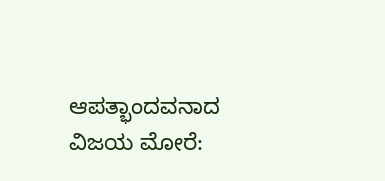ಆಪತ್ಭಾಂದವನಾದ ವಿಜಯ ಮೋರೆ: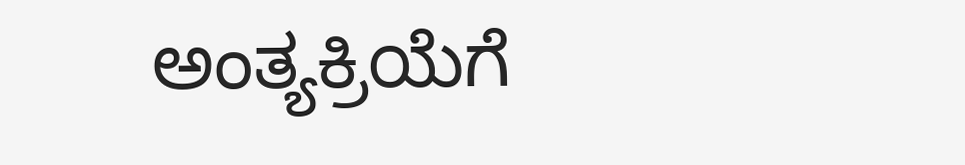ಅಂತ್ಯಕ್ರಿಯೆಗೆ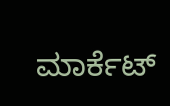ಮಾರ್ಕೆಟ್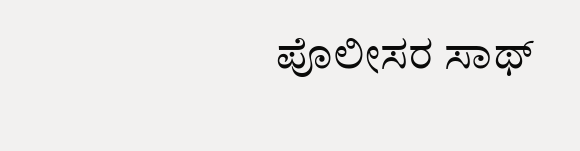ಪೊಲೀಸರ ಸಾಥ್